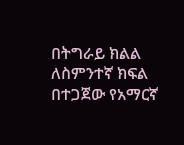በትግራይ ክልል ለስምንተኛ ክፍል በተጋጀው የአማርኛ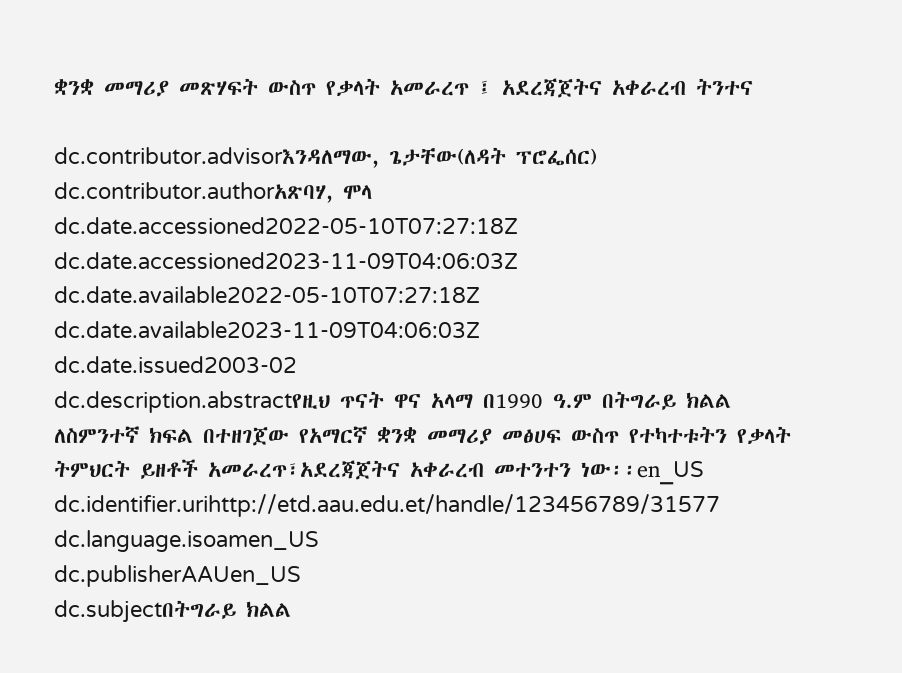ቋንቋ መማሪያ መጽሃፍት ውስጥ የቃላት አመራረጥ ፤ አደረጃጀትና አቀራረብ ትንተና

dc.contributor.advisorእንዳለማው, ጌታቸው(ለዳት ፕሮፌሰር)
dc.contributor.authorአጽባሃ, ሞላ
dc.date.accessioned2022-05-10T07:27:18Z
dc.date.accessioned2023-11-09T04:06:03Z
dc.date.available2022-05-10T07:27:18Z
dc.date.available2023-11-09T04:06:03Z
dc.date.issued2003-02
dc.description.abstractየዚህ ጥናት ዋና አላማ በ1990 ዓ.ም በትግራይ ክልል ለስምንተኛ ክፍል በተዘገጀው የአማርኛ ቋንቋ መማሪያ መፅሀፍ ውስጥ የተካተቱትን የቃላት ትምህርት ይዘቶች አመራረጥ፣አደረጃጀትና አቀራረብ መተንተን ነው፡፡en_US
dc.identifier.urihttp://etd.aau.edu.et/handle/123456789/31577
dc.language.isoamen_US
dc.publisherAAUen_US
dc.subjectበትግራይ ክልል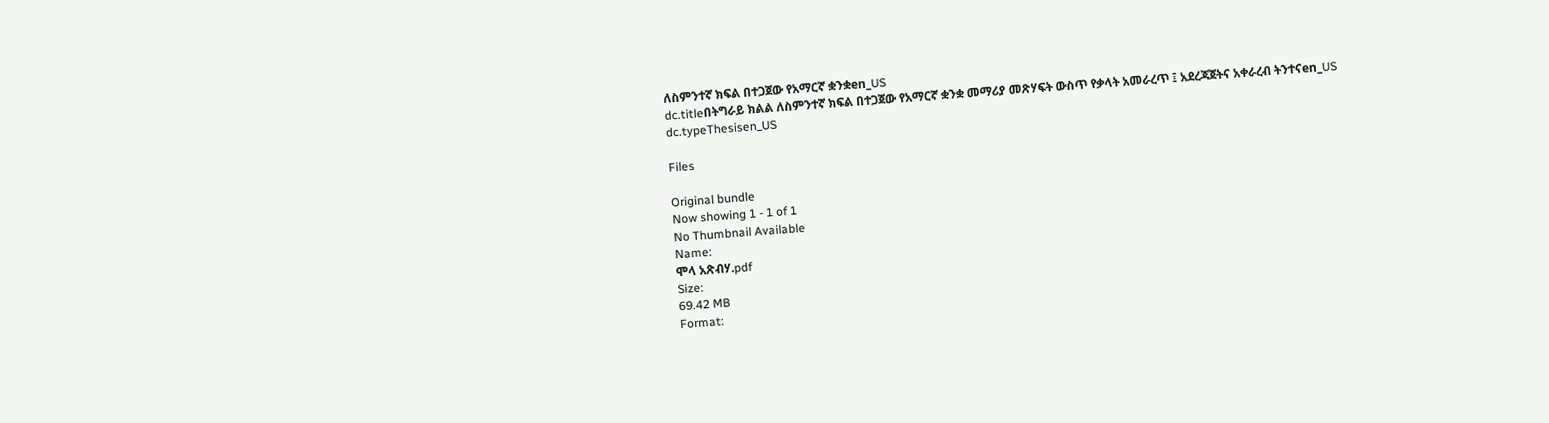ለስምንተኛ ክፍል በተጋጀው የአማርኛ ቋንቋen_US
dc.titleበትግራይ ክልል ለስምንተኛ ክፍል በተጋጀው የአማርኛ ቋንቋ መማሪያ መጽሃፍት ውስጥ የቃላት አመራረጥ ፤ አደረጃጀትና አቀራረብ ትንተናen_US
dc.typeThesisen_US

Files

Original bundle
Now showing 1 - 1 of 1
No Thumbnail Available
Name:
ሞላ አጽብሃ.pdf
Size:
69.42 MB
Format: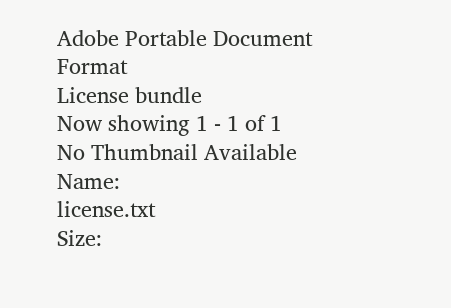Adobe Portable Document Format
License bundle
Now showing 1 - 1 of 1
No Thumbnail Available
Name:
license.txt
Size: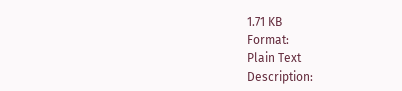1.71 KB
Format:
Plain Text
Description: